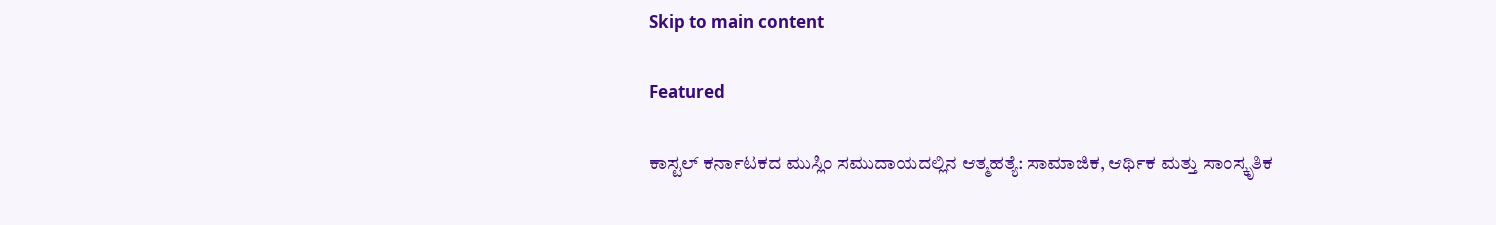Skip to main content

Featured

ಕಾಸ್ಟಲ್ ಕರ್ನಾಟಕದ ಮುಸ್ಲಿಂ ಸಮುದಾಯದಲ್ಲಿನ ಆತ್ಮಹತ್ಯೆ: ಸಾಮಾಜಿಕ, ಆರ್ಥಿಕ ಮತ್ತು ಸಾಂಸ್ಕೃತಿಕ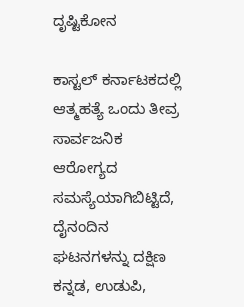ದೃಷ್ಟಿಕೋನ

ಕಾಸ್ಟಲ್ ಕರ್ನಾಟಕದಲ್ಲಿ ಆತ್ಮಹತ್ಯೆ ಒಂದು ತೀವ್ರ ಸಾರ್ವಜನಿಕ ಆರೋಗ್ಯದ ಸಮಸ್ಯೆಯಾಗಿಬಿಟ್ಟಿದೆ, ದೈನಂದಿನ ಘಟನಗಳನ್ನು ದಕ್ಷಿಣ ಕನ್ನಡ, ಉಡುಪಿ,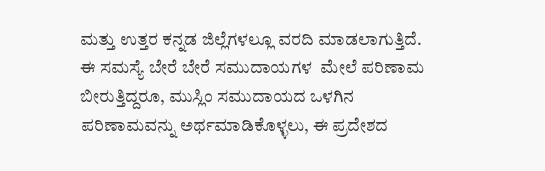ಮತ್ತು ಉತ್ತರ ಕನ್ನಡ ಜಿಲ್ಲೆಗಳಲ್ಲೂ ವರದಿ ಮಾಡಲಾಗುತ್ತಿದೆ. ಈ ಸಮಸ್ಯೆ ಬೇರೆ ಬೇರೆ ಸಮುದಾಯಗಳ  ಮೇಲೆ ಪರಿಣಾಮ ಬೀರುತ್ತಿದ್ದರೂ, ಮುಸ್ಲಿಂ ಸಮುದಾಯದ ಒಳಗಿನ ಪರಿಣಾಮವನ್ನು ಅರ್ಥಮಾಡಿಕೊಳ್ಳಲು, ಈ ಪ್ರದೇಶದ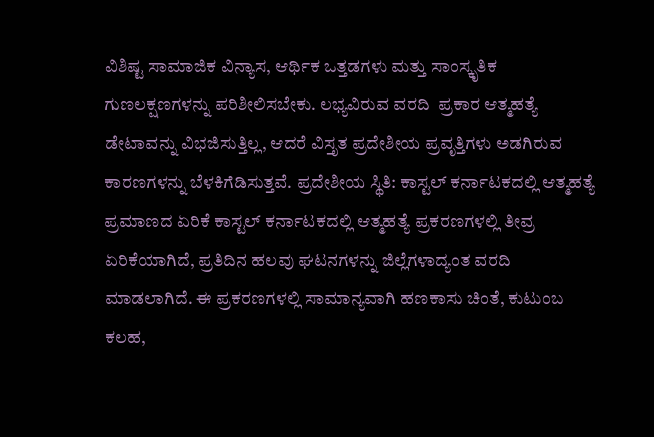ವಿಶಿಷ್ಟ ಸಾಮಾಜಿಕ ವಿನ್ಯಾಸ, ಆರ್ಥಿಕ ಒತ್ತಡಗಳು ಮತ್ತು ಸಾಂಸ್ಕೃತಿಕ ಗುಣಲಕ್ಷಣಗಳನ್ನು ಪರಿಶೀಲಿಸಬೇಕು. ಲಭ್ಯವಿರುವ ವರದಿ  ಪ್ರಕಾರ ಆತ್ಮಹತ್ಯೆ ಡೇಟಾವನ್ನು ವಿಭಜಿಸುತ್ತಿಲ್ಲ, ಆದರೆ ವಿಸ್ತೃತ ಪ್ರದೇಶೀಯ ಪ್ರವೃತ್ತಿಗಳು ಅಡಗಿರುವ ಕಾರಣಗಳನ್ನು ಬೆಳಕಿಗೆಡಿಸುತ್ತವೆ. ಪ್ರದೇಶೀಯ ಸ್ಥಿತಿ: ಕಾಸ್ಟಲ್ ಕರ್ನಾಟಕದಲ್ಲಿ ಆತ್ಮಹತ್ಯೆ ಪ್ರಮಾಣದ ಏರಿಕೆ ಕಾಸ್ಟಲ್ ಕರ್ನಾಟಕದಲ್ಲಿ ಆತ್ಮಹತ್ಯೆ ಪ್ರಕರಣಗಳಲ್ಲಿ ತೀವ್ರ ಏರಿಕೆಯಾಗಿದೆ, ಪ್ರತಿದಿನ ಹಲವು ಘಟನಗಳನ್ನು ಜಿಲ್ಲೆಗಳಾದ್ಯಂತ ವರದಿ ಮಾಡಲಾಗಿದೆ. ಈ ಪ್ರಕರಣಗಳಲ್ಲಿ ಸಾಮಾನ್ಯವಾಗಿ ಹಣಕಾಸು ಚಿಂತೆ, ಕುಟುಂಬ ಕಲಹ,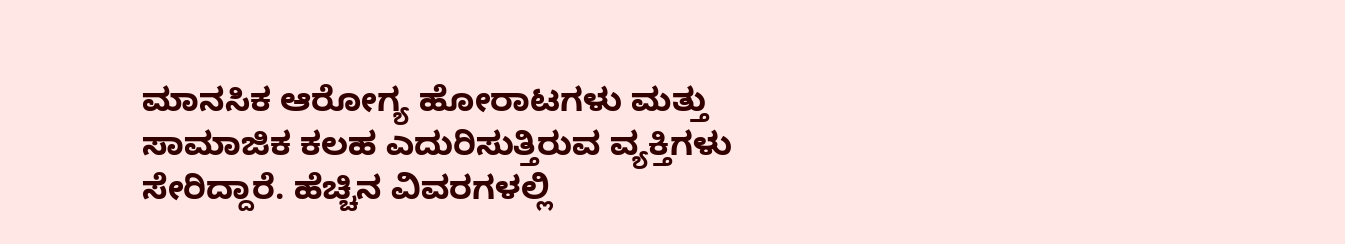ಮಾನಸಿಕ ಆರೋಗ್ಯ ಹೋರಾಟಗಳು ಮತ್ತು ಸಾಮಾಜಿಕ ಕಲಹ ಎದುರಿಸುತ್ತಿರುವ ವ್ಯಕ್ತಿಗಳು ಸೇರಿದ್ದಾರೆ. ಹೆಚ್ಚಿನ ವಿವರಗಳಲ್ಲಿ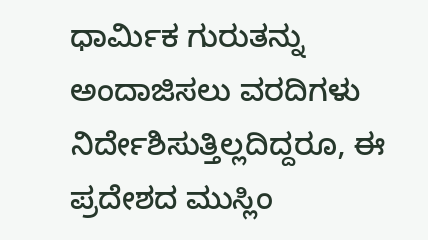ಧಾರ್ಮಿಕ ಗುರುತನ್ನು ಅಂದಾಜಿಸಲು ವರದಿಗಳು ನಿರ್ದೇಶಿಸುತ್ತಿಲ್ಲದಿದ್ದರೂ, ಈ ಪ್ರದೇಶದ ಮುಸ್ಲಿಂ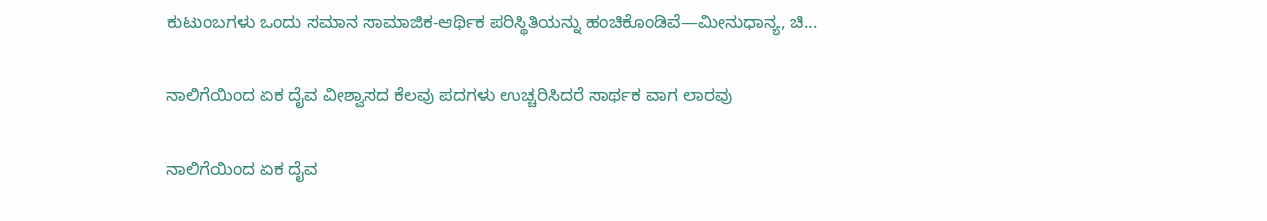ಕುಟುಂಬಗಳು ಒಂದು ಸಮಾನ ಸಾಮಾಜಿಕ-ಆರ್ಥಿಕ ಪರಿಸ್ಥಿತಿಯನ್ನು ಹಂಚಿಕೊಂಡಿವೆ—ಮೀನುಧಾನ್ಯ, ಚಿ...

ನಾಲಿಗೆಯಿಂದ ಏಕ ದೈವ ವೀಶ್ವಾಸದ ಕೆಲವು ಪದಗಳು ಉಚ್ಚರಿಸಿದರೆ ಸಾರ್ಥಕ ವಾಗ ಲಾರವು

ನಾಲಿಗೆಯಿಂದ ಏಕ ದೈವ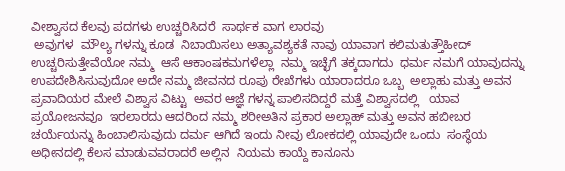ವೀಶ್ವಾಸದ ಕೆಲವು ಪದಗಳು ಉಚ್ಚರಿಸಿದರೆ  ಸಾರ್ಥಕ ವಾಗ ಲಾರವು
 ಅವುಗಳ  ಮೌಲ್ಯ ಗಳನ್ನು ಕೂಡ  ನಿಬಾಯಿಸಲು ಅತ್ಯಾವಶ್ಯಕತೆ ನಾವು ಯಾವಾಗ ಕಲಿಮತುತ್ತೌಹೀದ್ ಉಚ್ಚರಿಸುತ್ತೇವೆಯೋ ನಮ್ಮ  ಆಸೆ ಆಕಾಂಷಕಮಗಳೆಲ್ಲಾ  ನಮ್ಮ ಇಚ್ಛೆಗೆ ತಕ್ಕದಾಗದು  ಧರ್ಮ ನಮಗೆ ಯಾವುದನ್ನು ಉಪದೇಶಿಸಿಸುವುದೋ ಅದೇ ನಮ್ಮ ಜೀವನದ ರೂಪು ರೇಖೆಗಳು ಯಾರಾದರೂ ಒಬ್ಬ  ಅಲ್ಲಾಹು ಮತ್ತು ಅವನ ಪ್ರವಾದಿಯರ ಮೇಲೆ ವಿಶ್ವಾಸ ವಿಟ್ಟು  ಅವರ ಆಜ್ಞೆ ಗಳನ್ನ ಪಾಲಿಸದಿದ್ದರೆ ಮತ್ತೆ ವಿಶ್ವಾಸದಲ್ಲಿ   ಯಾವ    ಪ್ರಯೋಜನವೂ  ಇರಲಾರದು ಆದರಿಂದ ನಮ್ಮ ಶರೀಅತಿನ ಪ್ರಕಾರ ಅಲ್ಲಾಹ್ ಮತ್ತು ಅವನ ಹಬೀಬರ ಚರ್ಯೆಯನ್ನು ಹಿಂಬಾಲಿಸುವುದು ದರ್ಮ ಆಗಿದೆ ಇಂದು ನೀವು ಲೋಕದಲ್ಲಿ ಯಾವುದೇ ಒಂದು  ಸಂಸ್ಥೆಯ ಅಧೀನದಲ್ಲಿ ಕೆಲಸ ಮಾಡುವವರಾದರೆ ಅಲ್ಲಿನ  ನಿಯಮ ಕಾಯ್ದೆ ಕಾನೂನು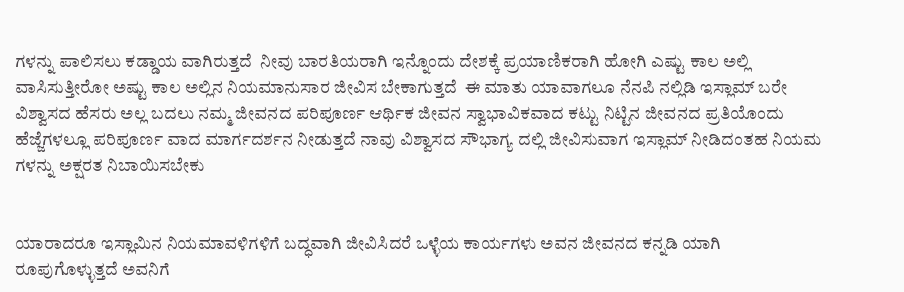ಗಳನ್ನು ಪಾಲಿಸಲು ಕಡ್ಡಾಯ ವಾಗಿರುತ್ತದೆ  ನೀವು ಬಾರತಿಯರಾಗಿ ಇನ್ನೊಂದು ದೇಶಕ್ಕೆ ಪ್ರಯಾಣಿಕರಾಗಿ ಹೋಗಿ ಎಷ್ಟು ಕಾಲ ಅಲ್ಲಿ ವಾಸಿಸುತ್ತೀರೋ ಅಷ್ಟು ಕಾಲ ಅಲ್ಲಿನ ನಿಯಮಾನುಸಾರ ಜೀವಿಸ ಬೇಕಾಗುತ್ತದೆ  ಈ ಮಾತು ಯಾವಾಗಲೂ ನೆನಪಿ ನಲ್ಲಿಡಿ ಇಸ್ಲಾಮ್ ಬರೇ ವಿಶ್ವಾಸದ ಹೆಸರು ಅಲ್ಲ ಬದಲು ನಮ್ಮ ಜೀವನದ ಪರಿಪೂರ್ಣ ಆರ್ಥಿಕ ಜೀವನ ಸ್ವಾಭಾವಿಕವಾದ ಕಟ್ಟು ನಿಟ್ಟಿನ ಜೀವನದ ಪ್ರತಿಯೊಂದು ಹೆಜ್ಜೆಗಳಲ್ಲೂ ಪರಿಪೂರ್ಣ ವಾದ ಮಾರ್ಗದರ್ಶನ ನೀಡುತ್ತದೆ ನಾವು ವಿಶ್ವಾಸದ ಸೌಭಾಗ್ಯ ದಲ್ಲಿ ಜೀವಿಸುವಾಗ ಇಸ್ಲಾಮ್ ನೀಡಿದಂತಹ ನಿಯಮ ಗಳನ್ನು ಅಕ್ಷರತ ನಿಬಾಯಿಸಬೇಕು


ಯಾರಾದರೂ ಇಸ್ಲಾಮಿನ ನಿಯಮಾವಳಿಗಳಿಗೆ ಬದ್ಧವಾಗಿ ಜೀವಿಸಿದರೆ ಒಳ್ಳೆಯ ಕಾರ್ಯಗಳು ಅವನ ಜೀವನದ ಕನ್ನಡಿ ಯಾಗಿ ರೂಪುಗೊಳ್ಳುತ್ತದೆ ಅವನಿಗೆ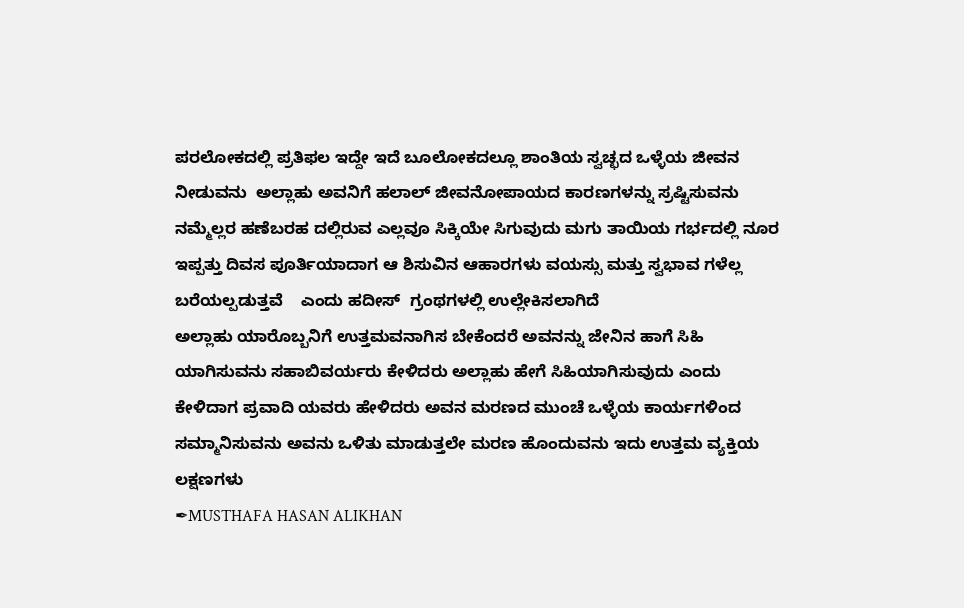ಪರಲೋಕದಲ್ಲಿ ಪ್ರತಿಫಲ ಇದ್ದೇ ಇದೆ ಬೂಲೋಕದಲ್ಲೂ ಶಾಂತಿಯ ಸ್ವಚ್ಛದ ಒಳ್ಳೆಯ ಜೀವನ ನೀಡುವನು  ಅಲ್ಲಾಹು ಅವನಿಗೆ ಹಲಾಲ್ ಜೀವನೋಪಾಯದ ಕಾರಣಗಳನ್ನು ಸ್ರಷ್ಟಿಸುವನು ನಮ್ಮೆಲ್ಲರ ಹಣೆಬರಹ ದಲ್ಲಿರುವ ಎಲ್ಲವೂ ಸಿಕ್ಕಿಯೇ ಸಿಗುವುದು ಮಗು ತಾಯಿಯ ಗರ್ಭದಲ್ಲಿ ನೂರ ಇಪ್ಪತ್ತು ದಿವಸ ಪೂರ್ತಿಯಾದಾಗ ಆ ಶಿಸುವಿನ ಆಹಾರಗಳು ವಯಸ್ಸು ಮತ್ತು ಸ್ವಭಾವ ಗಳೆಲ್ಲ    ಬರೆಯಲ್ಪಡುತ್ತವೆ    ಎಂದು ಹದೀಸ್  ಗ್ರಂಥಗಳಲ್ಲಿ ಉಲ್ಲೇಕಿಸಲಾಗಿದೆ
ಅಲ್ಲಾಹು ಯಾರೊಬ್ಬನಿಗೆ ಉತ್ತಮವನಾಗಿಸ ಬೇಕೆಂದರೆ ಅವನನ್ನು ಜೇನಿನ ಹಾಗೆ ಸಿಹಿ ಯಾಗಿಸುವನು ಸಹಾಬಿವರ್ಯರು ಕೇಳಿದರು ಅಲ್ಲಾಹು ಹೇಗೆ ಸಿಹಿಯಾಗಿಸುವುದು ಎಂದು ಕೇಳಿದಾಗ ಪ್ರವಾದಿ ಯವರು ಹೇಳಿದರು ಅವನ ಮರಣದ ಮುಂಚೆ ಒಳ್ಳೆಯ ಕಾರ್ಯಗಳಿಂದ ಸಮ್ಮಾನಿಸುವನು ಅವನು ಒಳಿತು ಮಾಡುತ್ತಲೇ ಮರಣ ಹೊಂದುವನು ಇದು ಉತ್ತಮ ವ್ಯಕ್ತಿಯ ಲಕ್ಷಣಗಳು
✒MUSTHAFA HASAN ALIKHAN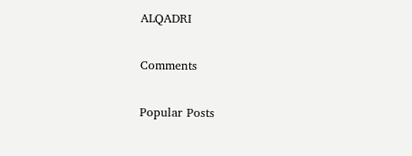ALQADRI

Comments

Popular Posts